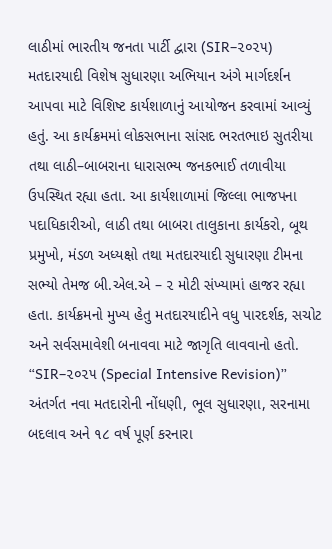લાઠીમાં ભારતીય જનતા પાર્ટી દ્વારા (SIR–૨૦૨૫) મતદારયાદી વિશેષ સુધારણા અભિયાન અંગે માર્ગદર્શન આપવા માટે વિશિષ્ટ કાર્યશાળાનું આયોજન કરવામાં આવ્યું હતું. આ કાર્યક્રમમાં લોકસભાના સાંસદ ભરતભાઇ સુતરીયા તથા લાઠી–બાબરાના ધારાસભ્ય જનકભાઈ તળાવીયા ઉપસ્થિત રહ્યા હતા. આ કાર્યશાળામાં જિલ્લા ભાજપના પદાધિકારીઓ, લાઠી તથા બાબરા તાલુકાના કાર્યકરો, બૂથ પ્રમુખો, મંડળ અધ્યક્ષો તથા મતદારયાદી સુધારણા ટીમના સભ્યો તેમજ બી.એલ.એ – ૨ મોટી સંખ્યામાં હાજર રહ્યા હતા. કાર્યક્રમનો મુખ્ય હેતુ મતદારયાદીને વધુ પારદર્શક, સચોટ અને સર્વસમાવેશી બનાવવા માટે જાગૃતિ લાવવાનો હતો. “SIR–૨૦૨૫ (Special Intensive Revision)” અંતર્ગત નવા મતદારોની નોંધણી, ભૂલ સુધારણા, સરનામા બદલાવ અને ૧૮ વર્ષ પૂર્ણ કરનારા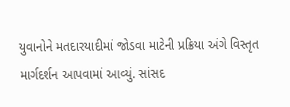યુવાનોને મતદારયાદીમાં જોડવા માટેની પ્રક્રિયા અંગે વિસ્તૃત માર્ગદર્શન આપવામાં આવ્યું. સાંસદ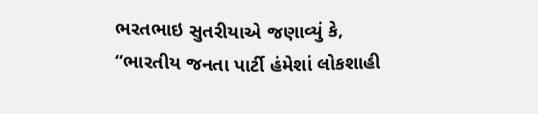ભરતભાઇ સુતરીયાએ જણાવ્યું કે, “ભારતીય જનતા પાર્ટી હંમેશાં લોકશાહી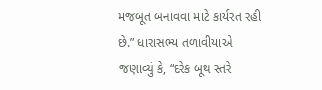મજબૂત બનાવવા માટે કાર્યરત રહી છે.” ધારાસભ્ય તળાવીયાએ જણાવ્યું કે, “દરેક બૂથ સ્તરે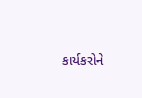કાર્યકરોને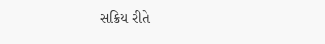સક્રિય રીતે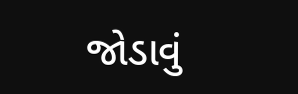જોડાવું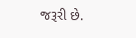જરૂરી છે.